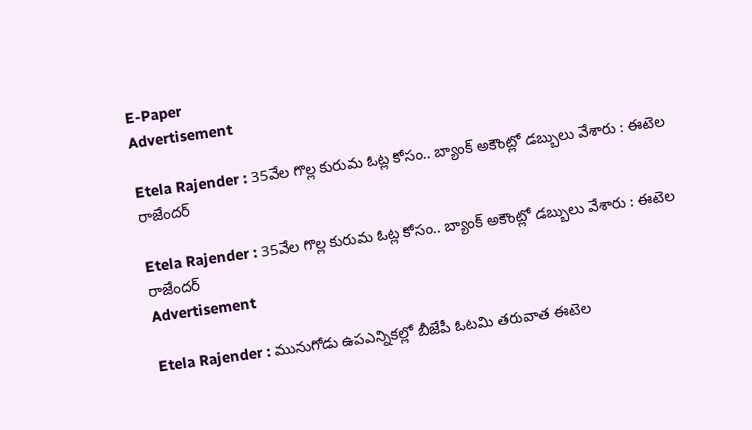E-Paper
Advertisement

Etela Rajender : 35వేల గొల్ల కురుమ ఓట్ల కోసం.. బ్యాంక్ అకౌంట్లో డబ్బులు వేశారు : ఈటెల రాజేందర్

Etela Rajender : 35వేల గొల్ల కురుమ ఓట్ల కోసం.. బ్యాంక్ అకౌంట్లో డబ్బులు వేశారు : ఈటెల రాజేందర్
Advertisement

Etela Rajender : మునుగోడు ఉపఎన్నికల్లో బీజేపీ ఓటమి తరువాత ఈటెల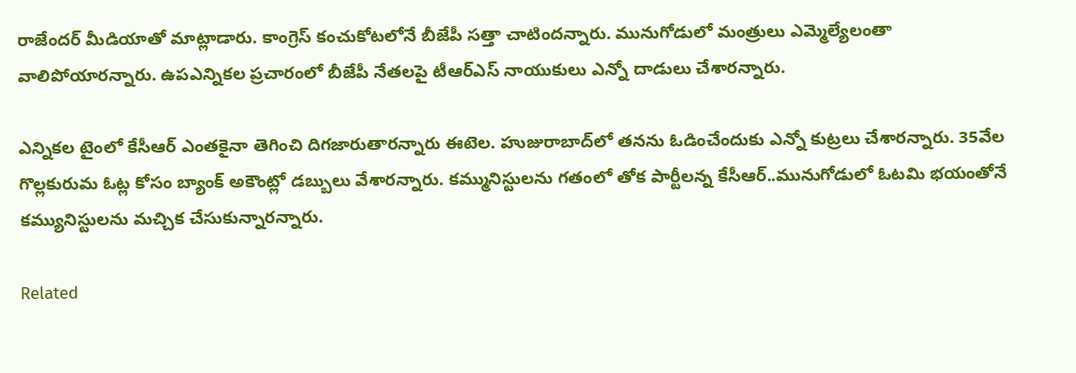రాజేందర్ మీడియాతో మాట్లాడారు. కాంగ్రెస్ కంచుకోటలోనే బీజేపీ సత్తా చాటిందన్నారు. మునుగోడులో మంత్రులు ఎమ్మెల్యేలంతా వాలిపోయారన్నారు. ఉపఎన్నికల ప్రచారంలో బీజేపీ నేతలపై టీఆర్ఎస్ నాయుకులు ఎన్నో దాడులు చేశారన్నారు.

ఎన్నికల టైంలో కేసీఆర్ ఎంతకైనా తెగించి దిగజారుతారన్నారు ఈటెల. హుజురాబాద్‌లో తనను ఓడించేందుకు ఎన్నో కుట్రలు చేశారన్నారు. 35వేల గొల్లకురుమ ఓట్ల కోసం బ్యాంక్ అకౌంట్లో డబ్బులు వేశారన్నారు. కమ్మునిస్టులను గతంలో తోక పార్టీలన్న కేసీఆర్..మునుగోడులో ఓటమి భయంతోనే కమ్యునిస్టులను మచ్చిక చేసుకున్నారన్నారు.

Related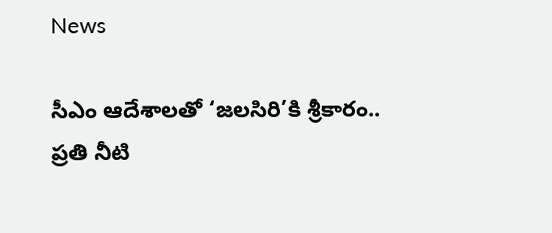News

సీఎం ఆదేశాలతో ‘జలసిరి’కి శ్రీకారం.. ప్రతి నీటి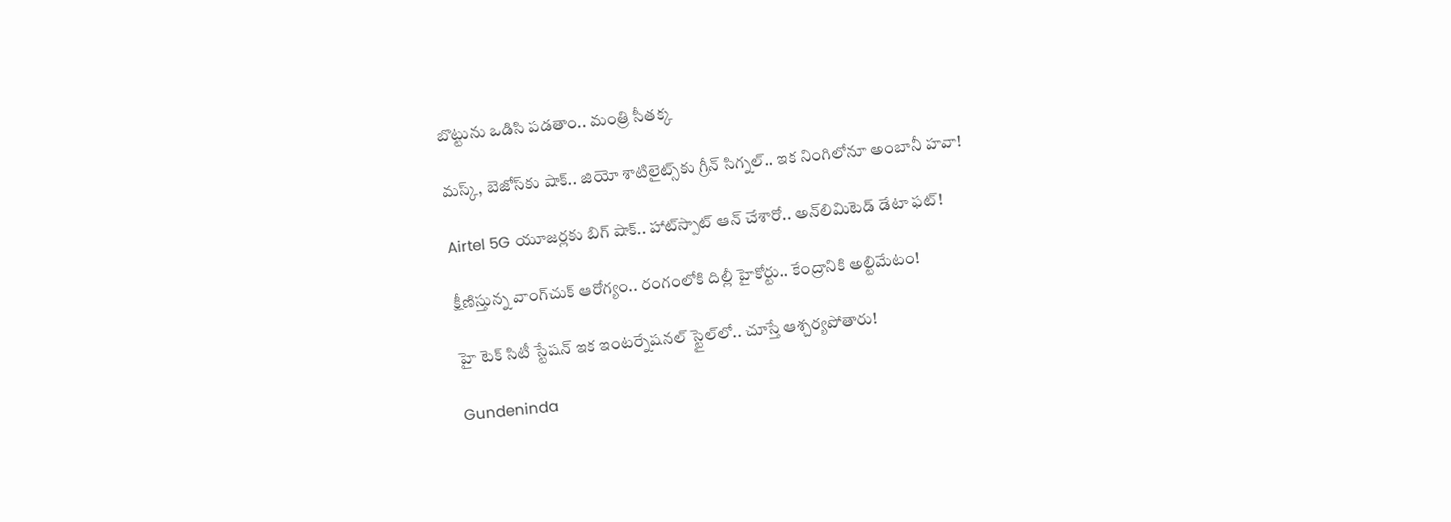బొట్టును ఒడిసి పడతాం.. మంత్రి సీతక్క

మస్క్, బెజోస్‌కు షాక్.. జియో శాటిలైట్స్‌కు గ్రీన్ సిగ్నల్.. ఇక నింగిలోనూ అంబానీ హవా!

Airtel 5G యూజర్లకు బిగ్ షాక్.. హాట్‌స్పాట్ ఆన్ చేశారో.. అన్‌లిమిటెడ్ డేటా ఫట్!

క్షీణిస్తున్న వాంగ్‌చుక్ ఆరోగ్యం.. రంగంలోకి దిల్లీ హైకోర్టు.. కేంద్రానికి అల్టిమేటం!

హై టెక్ సిటీ స్టేషన్ ఇక ఇంటర్నేషనల్ స్టైల్‌లో.. చూస్తే ఆశ్చర్యపోతారు!

Gundeninda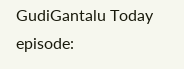GudiGantalu Today episode: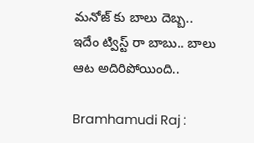మనోజ్ కు బాలు దెబ్బ.. ఇదేం ట్విస్ట్ రా బాబు.. బాలు ఆట అదిరిపోయింది..

Bramhamudi Raj :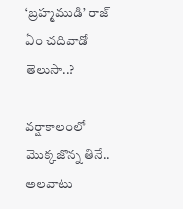‘బ్రహ్మముడి’ రాజ్ ఏం చదివాడో తెలుసా..?

వర్షాకాలంలో మొక్కజొన్న తినే.. అలవాటు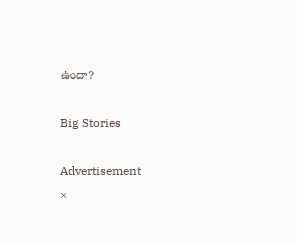ఉందా?

Big Stories

Advertisement
×